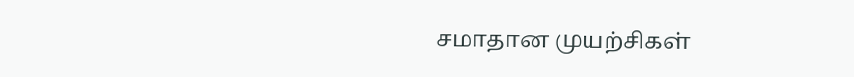சமாதான முயற்சிகள்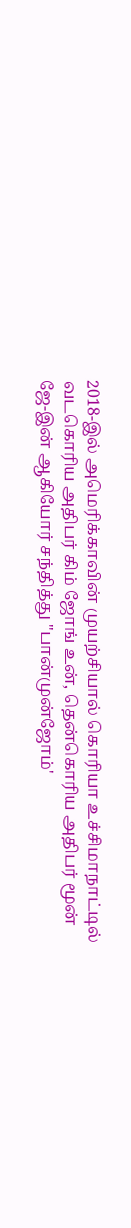2018-இல் அமெரிக்காவின் முயற்சியால் கொரியா உச்சிமாநாட்டில் வடகொரிய அதிபர் கிம் ஜோங் உன், தென்கொரிய அதிபர் மூன் ஜே-இன் ஆகியோர் சந்தித்து "பான்முன்ஜோம்'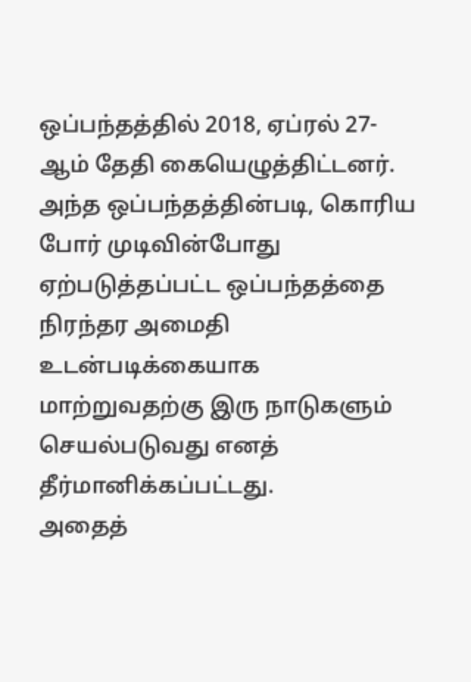ஒப்பந்தத்தில் 2018, ஏப்ரல் 27-ஆம் தேதி கையெழுத்திட்டனர். அந்த ஒப்பந்தத்தின்படி, கொரிய போர் முடிவின்போது ஏற்படுத்தப்பட்ட ஒப்பந்தத்தை நிரந்தர அமைதி உடன்படிக்கையாக மாற்றுவதற்கு இரு நாடுகளும் செயல்படுவது எனத் தீர்மானிக்கப்பட்டது.
அதைத்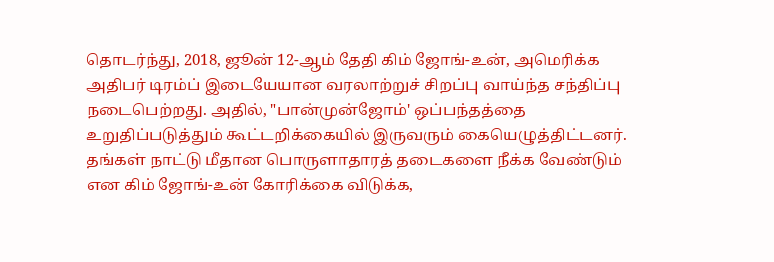தொடர்ந்து, 2018, ஜூன் 12-ஆம் தேதி கிம் ஜோங்-உன், அமெரிக்க அதிபர் டிரம்ப் இடையேயான வரலாற்றுச் சிறப்பு வாய்ந்த சந்திப்பு நடைபெற்றது. அதில், "பான்முன்ஜோம்' ஒப்பந்தத்தை உறுதிப்படுத்தும் கூட்டறிக்கையில் இருவரும் கையெழுத்திட்டனர். தங்கள் நாட்டு மீதான பொருளாதாரத் தடைகளை நீக்க வேண்டும் என கிம் ஜோங்-உன் கோரிக்கை விடுக்க,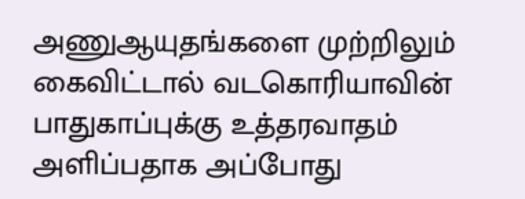அணுஆயுதங்களை முற்றிலும் கைவிட்டால் வடகொரியாவின் பாதுகாப்புக்கு உத்தரவாதம் அளிப்பதாக அப்போது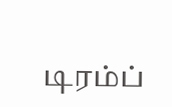டிரம்ப்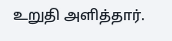உறுதி அளித்தார்.